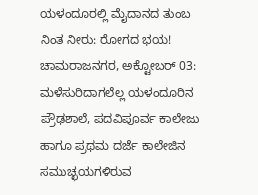ಯಳಂದೂರಲ್ಲಿ ಮೈದಾನದ ತುಂಬ ನಿಂತ ನೀರು: ರೋಗದ ಭಯ!
ಚಾಮರಾಜನಗರ, ಅಕ್ಟೋಬರ್ 03: ಮಳೆಸುರಿದಾಗಲೆಲ್ಲ ಯಳಂದೂರಿನ ಪ್ರೌಢಶಾಲೆ, ಪದವಿಪೂರ್ವ ಕಾಲೇಜು ಹಾಗೂ ಪ್ರಥಮ ದರ್ಜೆ ಕಾಲೇಜಿನ ಸಮುಚ್ಛಯಗಳಿರುವ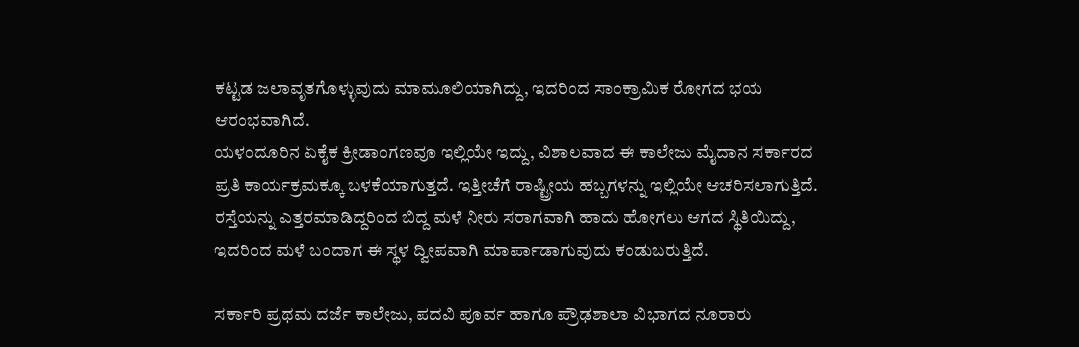ಕಟ್ಟಡ ಜಲಾವೃತಗೊಳ್ಳುವುದು ಮಾಮೂಲಿಯಾಗಿದ್ದು, ಇದರಿಂದ ಸಾಂಕ್ರಾಮಿಕ ರೋಗದ ಭಯ ಆರಂಭವಾಗಿದೆ.
ಯಳಂದೂರಿನ ಏಕೈಕ ಕ್ರೀಡಾಂಗಣವೂ ಇಲ್ಲಿಯೇ ಇದ್ದು, ವಿಶಾಲವಾದ ಈ ಕಾಲೇಜು ಮೈದಾನ ಸರ್ಕಾರದ ಪ್ರತಿ ಕಾರ್ಯಕ್ರಮಕ್ಕೂ ಬಳಕೆಯಾಗುತ್ತದೆ. ಇತ್ತೀಚೆಗೆ ರಾಷ್ಟ್ರೀಯ ಹಬ್ಬಗಳನ್ನು ಇಲ್ಲಿಯೇ ಆಚರಿಸಲಾಗುತ್ತಿದೆ. ರಸ್ತೆಯನ್ನು ಎತ್ತರಮಾಡಿದ್ದರಿಂದ ಬಿದ್ದ ಮಳೆ ನೀರು ಸರಾಗವಾಗಿ ಹಾದು ಹೋಗಲು ಆಗದ ಸ್ಥಿತಿಯಿದ್ದು, ಇದರಿಂದ ಮಳೆ ಬಂದಾಗ ಈ ಸ್ಥಳ ದ್ವೀಪವಾಗಿ ಮಾರ್ಪಾಡಾಗುವುದು ಕಂಡುಬರುತ್ತಿದೆ.

ಸರ್ಕಾರಿ ಪ್ರಥಮ ದರ್ಜೆ ಕಾಲೇಜು, ಪದವಿ ಪೂರ್ವ ಹಾಗೂ ಪ್ರೌಢಶಾಲಾ ವಿಭಾಗದ ನೂರಾರು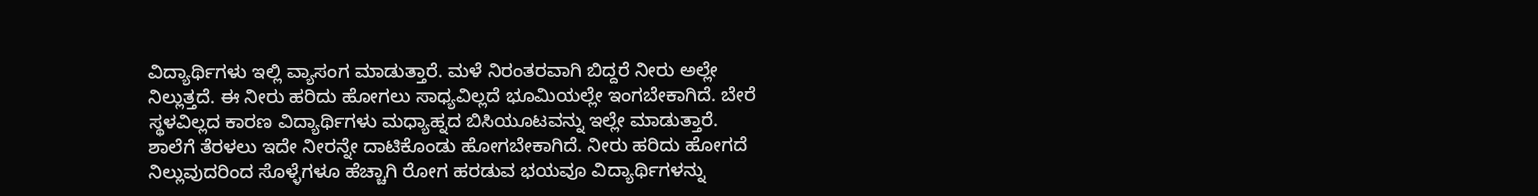ವಿದ್ಯಾರ್ಥಿಗಳು ಇಲ್ಲಿ ವ್ಯಾಸಂಗ ಮಾಡುತ್ತಾರೆ. ಮಳೆ ನಿರಂತರವಾಗಿ ಬಿದ್ದರೆ ನೀರು ಅಲ್ಲೇ ನಿಲ್ಲುತ್ತದೆ. ಈ ನೀರು ಹರಿದು ಹೋಗಲು ಸಾಧ್ಯವಿಲ್ಲದೆ ಭೂಮಿಯಲ್ಲೇ ಇಂಗಬೇಕಾಗಿದೆ. ಬೇರೆ ಸ್ಥಳವಿಲ್ಲದ ಕಾರಣ ವಿದ್ಯಾರ್ಥಿಗಳು ಮಧ್ಯಾಹ್ನದ ಬಿಸಿಯೂಟವನ್ನು ಇಲ್ಲೇ ಮಾಡುತ್ತಾರೆ. ಶಾಲೆಗೆ ತೆರಳಲು ಇದೇ ನೀರನ್ನೇ ದಾಟಿಕೊಂಡು ಹೋಗಬೇಕಾಗಿದೆ. ನೀರು ಹರಿದು ಹೋಗದೆ ನಿಲ್ಲುವುದರಿಂದ ಸೊಳ್ಳೆಗಳೂ ಹೆಚ್ಚಾಗಿ ರೋಗ ಹರಡುವ ಭಯವೂ ವಿದ್ಯಾರ್ಥಿಗಳನ್ನು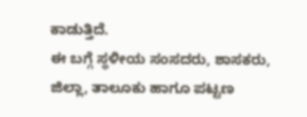ಕಾಡುತ್ತಿದೆ.
ಈ ಬಗ್ಗೆ ಸ್ಥಳೀಯ ಸಂಸದರು, ಶಾಸಕರು, ಜಿಲ್ಲಾ, ತಾಲೂಕು ಹಾಗೂ ಪಟ್ಟಣ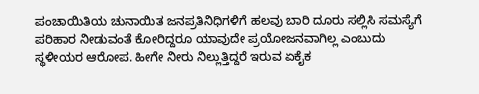ಪಂಚಾಯಿತಿಯ ಚುನಾಯಿತ ಜನಪ್ರತಿನಿಧಿಗಳಿಗೆ ಹಲವು ಬಾರಿ ದೂರು ಸಲ್ಲಿಸಿ ಸಮಸ್ಯೆಗೆ ಪರಿಹಾರ ನೀಡುವಂತೆ ಕೋರಿದ್ದರೂ ಯಾವುದೇ ಪ್ರಯೋಜನವಾಗಿಲ್ಲ ಎಂಬುದು ಸ್ಥಳೀಯರ ಆರೋಪ. ಹೀಗೇ ನೀರು ನಿಲ್ಲುತ್ತಿದ್ದರೆ ಇರುವ ಏಕೈಕ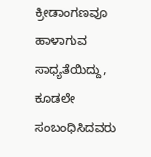ಕ್ರೀಡಾಂಗಣವೂ ಹಾಳಾಗುವ ಸಾಧ್ಯತೆಯಿದ್ದು, ಕೂಡಲೇ ಸಂಬಂಧಿಸಿದವರು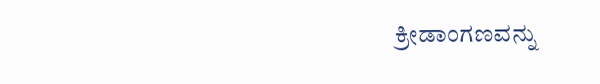ಕ್ರೀಡಾಂಗಣವನ್ನು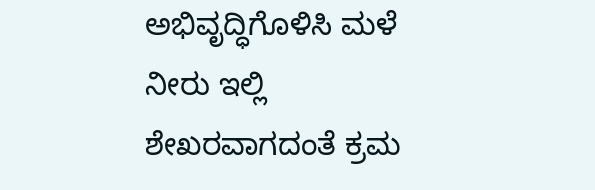ಅಭಿವೃದ್ಧಿಗೊಳಿಸಿ ಮಳೆ ನೀರು ಇಲ್ಲಿ ಶೇಖರವಾಗದಂತೆ ಕ್ರಮ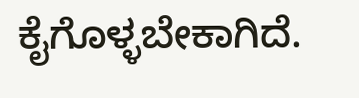ಕೈಗೊಳ್ಳಬೇಕಾಗಿದೆ.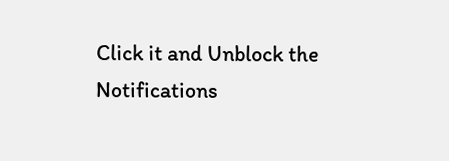Click it and Unblock the Notifications